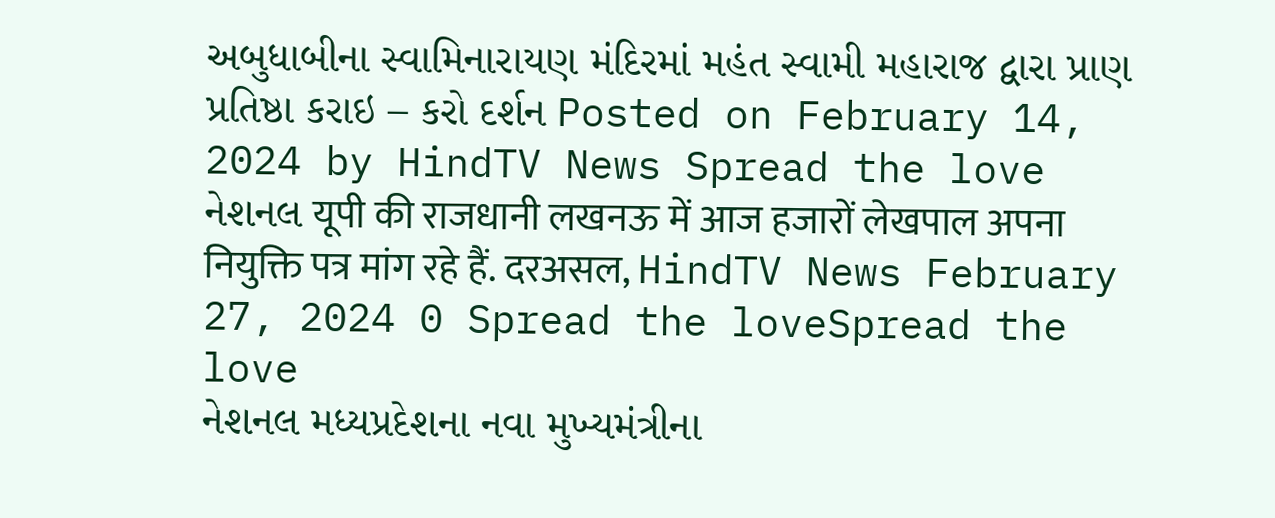અબુધાબીના સ્વામિનારાયણ મંદિરમાં મહંત સ્વામી મહારાજ દ્વારા પ્રાણ પ્રતિષ્ઠા કરાઇ – કરો દર્શન Posted on February 14, 2024 by HindTV News Spread the love
નેશનલ यूपी की राजधानी लखनऊ में आज हजारों लेखपाल अपना नियुक्ति पत्र मांग रहे हैं. दरअसल, HindTV News February 27, 2024 0 Spread the loveSpread the love
નેશનલ મધ્યપ્રદેશના નવા મુખ્યમંત્રીના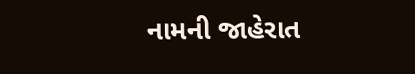નામની જાહેરાત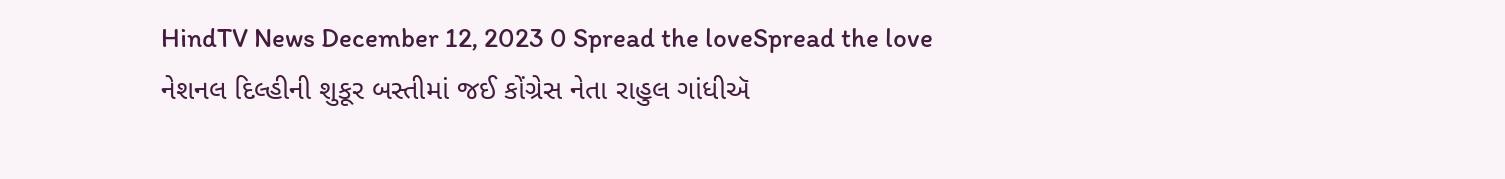HindTV News December 12, 2023 0 Spread the loveSpread the love
નેશનલ દિલ્હીની શુકૂર બસ્તીમાં જઈ કોંગ્રેસ નેતા રાહુલ ગાંધીઍ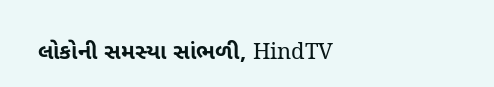લોકોની સમસ્યા સાંભળી, HindTV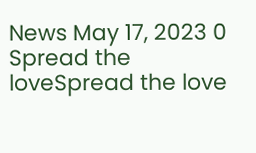News May 17, 2023 0 Spread the loveSpread the love